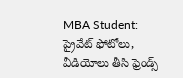MBA Student: ప్రైవేట్ ఫోటోలు, వీడియోలు తీసి ఫ్రెండ్స్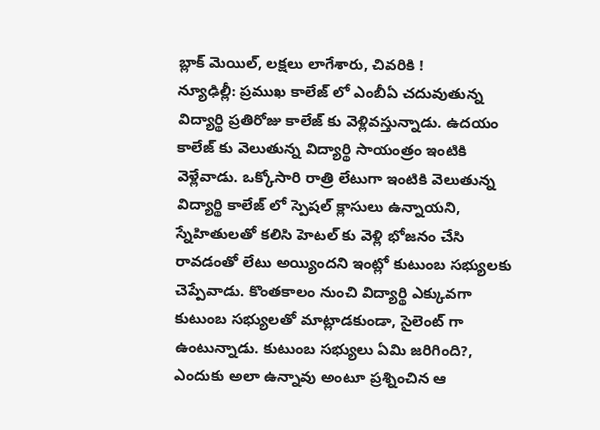బ్లాక్ మెయిల్, లక్షలు లాగేశారు, చివరికి !
న్యూఢిల్లీ: ప్రముఖ కాలేజ్ లో ఎంబీఏ చదువుతున్న విద్యార్థి ప్రతిరోజు కాలేజ్ కు వెళ్లివస్తున్నాడు. ఉదయం కాలేజ్ కు వెలుతున్న విద్యార్థి సాయంత్రం ఇంటికి వెళ్లేవాడు. ఒక్కోసారి రాత్రి లేటుగా ఇంటికి వెలుతున్న విద్యార్థి కాలేజ్ లో స్పెషల్ క్లాసులు ఉన్నాయని, స్నేహితులతో కలిసి హెటల్ కు వెళ్లి భోజనం చేసి రావడంతో లేటు అయ్యిందని ఇంట్లో కుటుంబ సభ్యులకు చెప్పేవాడు. కొంతకాలం నుంచి విద్యార్థి ఎక్కువగా కుటుంబ సభ్యులతో మాట్లాడకుండా, సైలెంట్ గా ఉంటున్నాడు. కుటుంబ సభ్యులు ఏమి జరిగింది?, ఎందుకు అలా ఉన్నావు అంటూ ప్రశ్నించిన ఆ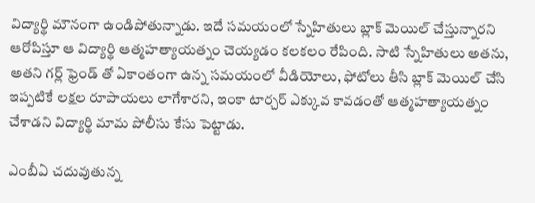విద్యార్థి మౌనంగా ఉండిపోతున్నాడు. ఇదే సమయంలో స్నేహితులు బ్లాక్ మెయిల్ చేస్తున్నారని ఆరోపిస్తూ ఆ విద్యార్థి ఆత్మహత్యాయత్నం చెయ్యడం కలకలం రేపింది. సాటి స్నేహితులు అతను, అతని గర్ల్ ఫ్రెండ్ తో ఏకాంతంగా ఉన్న సమయంలో వీడియోలు, ఫోటోలు తీసి బ్లాక్ మెయిల్ చేసి ఇప్పటికే లక్షల రూపాయలు లాగేశారని, ఇంకా టార్చర్ ఎక్కువ కావడంతో ఆత్మహత్యాయత్నం చేశాడని విద్యార్థి మామ పోలీసు కేసు పెట్టాడు.

ఎంబీఏ చదువుతున్న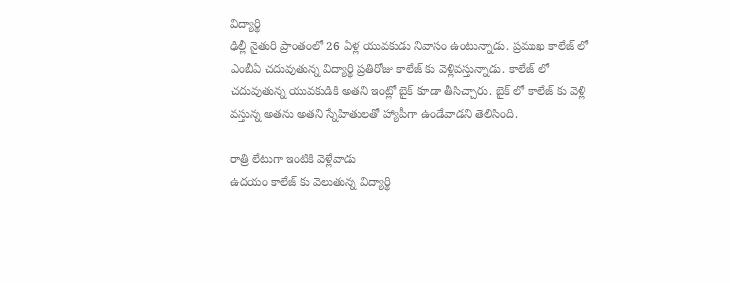విద్యార్థి
ఢిల్లీ నైతురి ప్రాంతంలో 26 ఏళ్ల యువకుడు నివాసం ఉంటున్నాడు. ప్రముఖ కాలేజ్ లో ఎంబీఏ చదువుతున్న విద్యార్థి ప్రతిరోజు కాలేజ్ కు వెళ్లివస్తున్నాడు. కాలేజ్ లో చదువుతున్న యువకుడికి అతని ఇంట్లో బైక్ కూడా తీసిచ్చారు. బైక్ లో కాలేజ్ కు వెళ్లి వస్తున్న అతను అతని స్నేహితులతో హ్యాపీగా ఉండేవాడని తెలిసింది.

రాత్రి లేటుగా ఇంటికి వెళ్లేవాడు
ఉదయం కాలేజ్ కు వెలుతున్న విద్యార్థి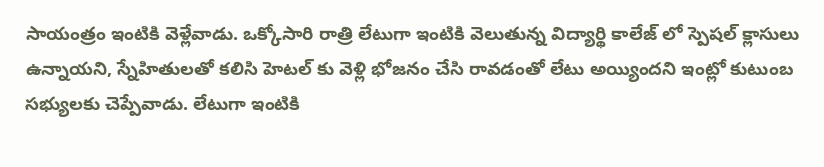సాయంత్రం ఇంటికి వెళ్లేవాడు. ఒక్కోసారి రాత్రి లేటుగా ఇంటికి వెలుతున్న విద్యార్థి కాలేజ్ లో స్పెషల్ క్లాసులు ఉన్నాయని, స్నేహితులతో కలిసి హెటల్ కు వెళ్లి భోజనం చేసి రావడంతో లేటు అయ్యిందని ఇంట్లో కుటుంబ సభ్యులకు చెప్పేవాడు. లేటుగా ఇంటికి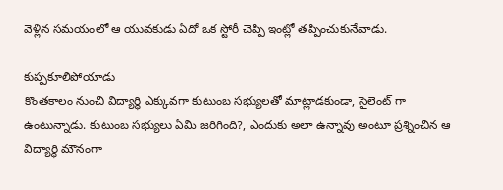వెళ్లిన సమయంలో ఆ యువకుడు ఏదో ఒక స్టోరీ చెప్పి ఇంట్లో తప్పించుకునేవాడు.

కుప్పకూలిపోయాడు
కొంతకాలం నుంచి విద్యార్థి ఎక్కువగా కుటుంబ సభ్యులతో మాట్లాడకుండా, సైలెంట్ గా ఉంటున్నాడు. కుటుంబ సభ్యులు ఏమి జరిగింది?, ఎందుకు అలా ఉన్నావు అంటూ ప్రశ్నించిన ఆ విద్యార్థి మౌనంగా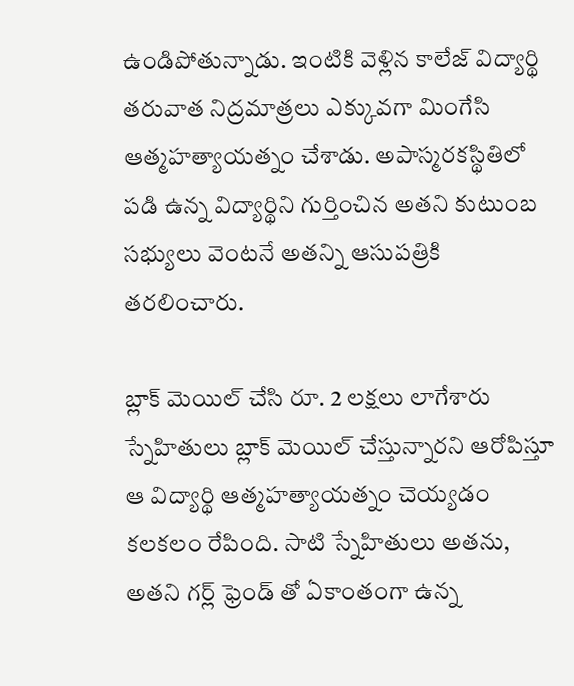ఉండిపోతున్నాడు. ఇంటికి వెళ్లిన కాలేజ్ విద్యార్థి తరువాత నిద్రమాత్రలు ఎక్కువగా మింగేసి ఆత్మహత్యాయత్నం చేశాడు. అపాస్మరకస్థితిలో పడి ఉన్న విద్యార్థిని గుర్తించిన అతని కుటుంబ సభ్యులు వెంటనే అతన్ని ఆసుపత్రికి తరలించారు.

బ్లాక్ మెయిల్ చేసి రూ. 2 లక్షలు లాగేశారు
స్నేహితులు బ్లాక్ మెయిల్ చేస్తున్నారని ఆరోపిస్తూ ఆ విద్యార్థి ఆత్మహత్యాయత్నం చెయ్యడం కలకలం రేపింది. సాటి స్నేహితులు అతను, అతని గర్ల్ ఫ్రెండ్ తో ఏకాంతంగా ఉన్న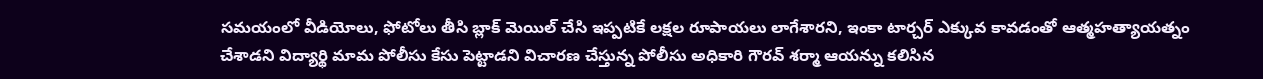సమయంలో వీడియోలు, ఫోటోలు తీసి బ్లాక్ మెయిల్ చేసి ఇప్పటికే లక్షల రూపాయలు లాగేశారని, ఇంకా టార్చర్ ఎక్కువ కావడంతో ఆత్మహత్యాయత్నం చేశాడని విద్యార్థి మామ పోలీసు కేసు పెట్టాడని విచారణ చేస్తున్న పోలీసు అధికారి గౌరవ్ శర్మా ఆయన్ను కలిసిన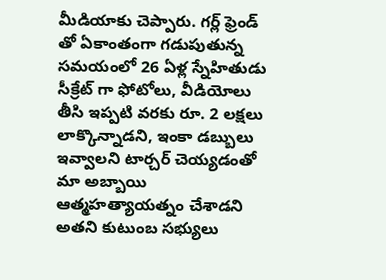మీడియాకు చెప్పారు. గర్ల్ ఫ్రెండ్ తో ఏకాంతంగా గడుపుతున్న సమయంలో 26 ఏళ్ల స్నేహితుడు సీక్రేట్ గా ఫోటోలు, వీడియోలు తీసి ఇప్పటి వరకు రూ. 2 లక్షలు లాక్కొన్నాడని, ఇంకా డబ్బులు ఇవ్వాలని టార్చర్ చెయ్యడంతో మా అబ్బాయి ఆత్మహత్యాయత్నం చేశాడని అతని కుటుంబ సభ్యులు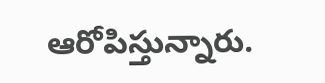ఆరోపిస్తున్నారు.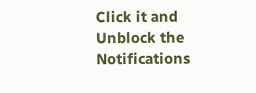Click it and Unblock the Notifications